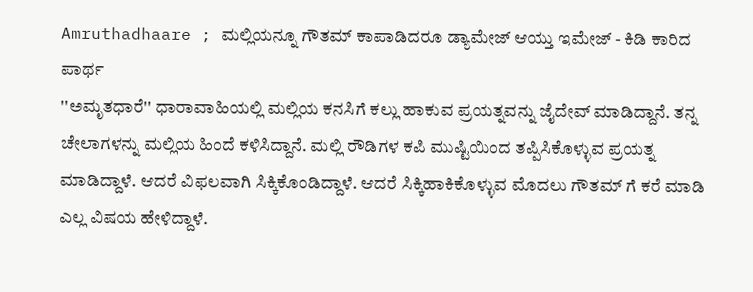Amruthadhaare ; ಮಲ್ಲಿಯನ್ನೂ ಗೌತಮ್ ಕಾಪಾಡಿದರೂ ಡ್ಯಾಮೇಜ್ ಆಯ್ತು ಇಮೇಜ್ - ಕಿಡಿ ಕಾರಿದ ಪಾರ್ಥ
''ಅಮೃತಧಾರೆ'' ಧಾರಾವಾಹಿಯಲ್ಲಿ ಮಲ್ಲಿಯ ಕನಸಿಗೆ ಕಲ್ಲು ಹಾಕುವ ಪ್ರಯತ್ನವನ್ನು ಜೈದೇವ್ ಮಾಡಿದ್ದಾನೆ. ತನ್ನ ಚೇಲಾಗಳನ್ನು ಮಲ್ಲಿಯ ಹಿಂದೆ ಕಳಿಸಿದ್ದಾನೆ. ಮಲ್ಲಿ ರೌಡಿಗಳ ಕಪಿ ಮುಷ್ಟಿಯಿಂದ ತಪ್ಪಿಸಿಕೊಳ್ಳುವ ಪ್ರಯತ್ನ ಮಾಡಿದ್ದಾಳೆ. ಆದರೆ ವಿಫಲವಾಗಿ ಸಿಕ್ಕಿಕೊಂಡಿದ್ದಾಳೆ. ಆದರೆ ಸಿಕ್ಕಿಹಾಕಿಕೊಳ್ಳುವ ಮೊದಲು ಗೌತಮ್ ಗೆ ಕರೆ ಮಾಡಿ ಎಲ್ಲ ವಿಷಯ ಹೇಳಿದ್ದಾಳೆ.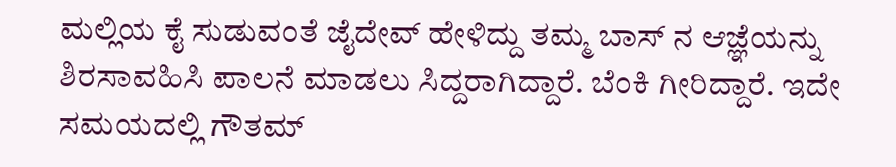ಮಲ್ಲಿಯ ಕೈ ಸುಡುವಂತೆ ಜೈದೇವ್ ಹೇಳಿದ್ದು ತಮ್ಮ ಬಾಸ್ ನ ಆಜ್ಞೆಯನ್ನು ಶಿರಸಾವಹಿಸಿ ಪಾಲನೆ ಮಾಡಲು ಸಿದ್ದರಾಗಿದ್ದಾರೆ. ಬೆಂಕಿ ಗೀರಿದ್ದಾರೆ. ಇದೇ ಸಮಯದಲ್ಲಿ ಗೌತಮ್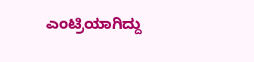ಎಂಟ್ರಿಯಾಗಿದ್ದು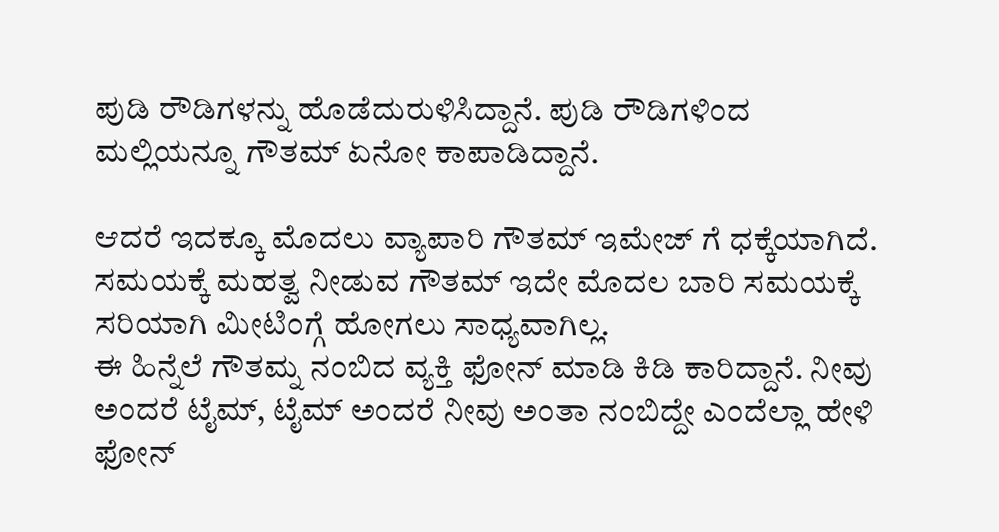ಪುಡಿ ರೌಡಿಗಳನ್ನು ಹೊಡೆದುರುಳಿಸಿದ್ದಾನೆ. ಪುಡಿ ರೌಡಿಗಳಿಂದ ಮಲ್ಲಿಯನ್ನೂ ಗೌತಮ್ ಏನೋ ಕಾಪಾಡಿದ್ದಾನೆ.

ಆದರೆ ಇದಕ್ಕೂ ಮೊದಲು ವ್ಯಾಪಾರಿ ಗೌತಮ್ ಇಮೇಜ್ ಗೆ ಧಕ್ಕೆಯಾಗಿದೆ. ಸಮಯಕ್ಕೆ ಮಹತ್ವ ನೀಡುವ ಗೌತಮ್ ಇದೇ ಮೊದಲ ಬಾರಿ ಸಮಯಕ್ಕೆ ಸರಿಯಾಗಿ ಮೀಟಿಂಗ್ಗೆ ಹೋಗಲು ಸಾಧ್ಯವಾಗಿಲ್ಲ.
ಈ ಹಿನ್ನೆಲೆ ಗೌತಮ್ನ ನಂಬಿದ ವ್ಯಕ್ತಿ ಫೋನ್ ಮಾಡಿ ಕಿಡಿ ಕಾರಿದ್ದಾನೆ. ನೀವು ಅಂದರೆ ಟೈಮ್, ಟೈಮ್ ಅಂದರೆ ನೀವು ಅಂತಾ ನಂಬಿದ್ದೇ ಎಂದೆಲ್ಲಾ ಹೇಳಿ ಫೋನ್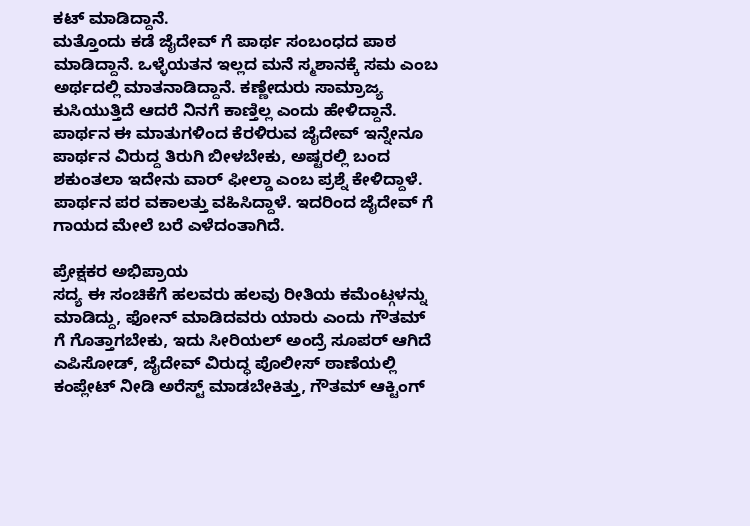ಕಟ್ ಮಾಡಿದ್ದಾನೆ.
ಮತ್ತೊಂದು ಕಡೆ ಜೈದೇವ್ ಗೆ ಪಾರ್ಥ ಸಂಬಂಧದ ಪಾಠ ಮಾಡಿದ್ದಾನೆ. ಒಳ್ಳೆಯತನ ಇಲ್ಲದ ಮನೆ ಸ್ಮಶಾನಕ್ಕೆ ಸಮ ಎಂಬ ಅರ್ಥದಲ್ಲಿ ಮಾತನಾಡಿದ್ದಾನೆ. ಕಣ್ಣೇದುರು ಸಾಮ್ರಾಜ್ಯ ಕುಸಿಯುತ್ತಿದೆ ಆದರೆ ನಿನಗೆ ಕಾಣ್ತಿಲ್ಲ ಎಂದು ಹೇಳಿದ್ದಾನೆ.
ಪಾರ್ಥನ ಈ ಮಾತುಗಳಿಂದ ಕೆರಳಿರುವ ಜೈದೇವ್ ಇನ್ನೇನೂ ಪಾರ್ಥನ ವಿರುದ್ದ ತಿರುಗಿ ಬೀಳಬೇಕು, ಅಷ್ಟರಲ್ಲಿ ಬಂದ ಶಕುಂತಲಾ ಇದೇನು ವಾರ್ ಫೀಲ್ಡಾ ಎಂಬ ಪ್ರಶ್ನೆ ಕೇಳಿದ್ದಾಳೆ. ಪಾರ್ಥನ ಪರ ವಕಾಲತ್ತು ವಹಿಸಿದ್ದಾಳೆ. ಇದರಿಂದ ಜೈದೇವ್ ಗೆ ಗಾಯದ ಮೇಲೆ ಬರೆ ಎಳೆದಂತಾಗಿದೆ.

ಪ್ರೇಕ್ಷಕರ ಅಭಿಪ್ರಾಯ
ಸದ್ಯ ಈ ಸಂಚಿಕೆಗೆ ಹಲವರು ಹಲವು ರೀತಿಯ ಕಮೆಂಟ್ಗಳನ್ನು ಮಾಡಿದ್ದು, ಫೋನ್ ಮಾಡಿದವರು ಯಾರು ಎಂದು ಗೌತಮ್ ಗೆ ಗೊತ್ತಾಗಬೇಕು, ಇದು ಸೀರಿಯಲ್ ಅಂದ್ರೆ ಸೂಪರ್ ಆಗಿದೆ ಎಪಿಸೋಡ್, ಜೈದೇವ್ ವಿರುದ್ಧ ಪೊಲೀಸ್ ಠಾಣೆಯಲ್ಲಿ ಕಂಪ್ಲೇಟ್ ನೀಡಿ ಅರೆಸ್ಟ್ ಮಾಡಬೇಕಿತ್ತು, ಗೌತಮ್ ಆಕ್ಟಿಂಗ್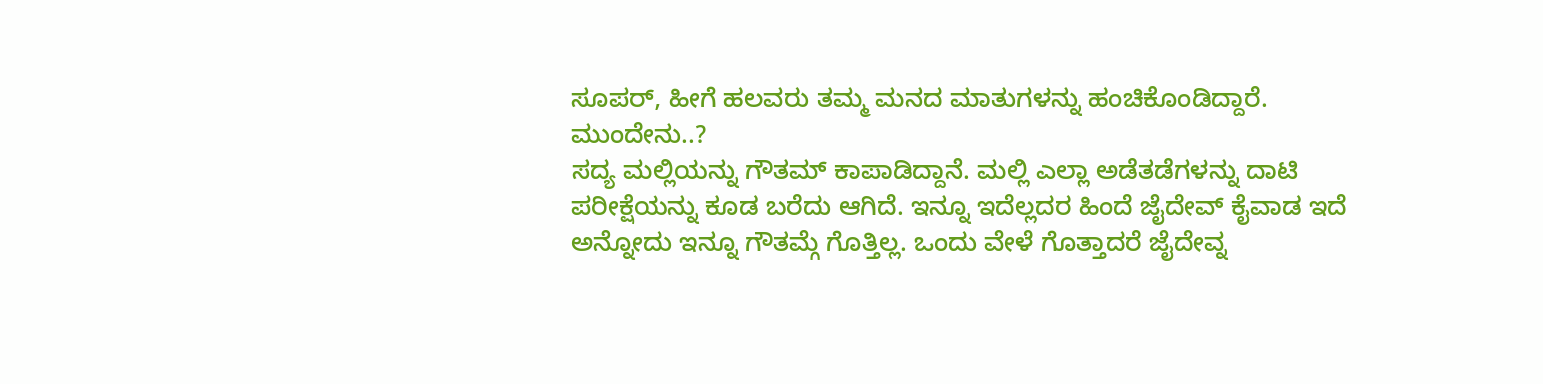ಸೂಪರ್, ಹೀಗೆ ಹಲವರು ತಮ್ಮ ಮನದ ಮಾತುಗಳನ್ನು ಹಂಚಿಕೊಂಡಿದ್ದಾರೆ.
ಮುಂದೇನು..?
ಸದ್ಯ ಮಲ್ಲಿಯನ್ನು ಗೌತಮ್ ಕಾಪಾಡಿದ್ದಾನೆ. ಮಲ್ಲಿ ಎಲ್ಲಾ ಅಡೆತಡೆಗಳನ್ನು ದಾಟಿ ಪರೀಕ್ಷೆಯನ್ನು ಕೂಡ ಬರೆದು ಆಗಿದೆ. ಇನ್ನೂ ಇದೆಲ್ಲದರ ಹಿಂದೆ ಜೈದೇವ್ ಕೈವಾಡ ಇದೆ ಅನ್ನೋದು ಇನ್ನೂ ಗೌತಮ್ಗೆ ಗೊತ್ತಿಲ್ಲ. ಒಂದು ವೇಳೆ ಗೊತ್ತಾದರೆ ಜೈದೇವ್ನ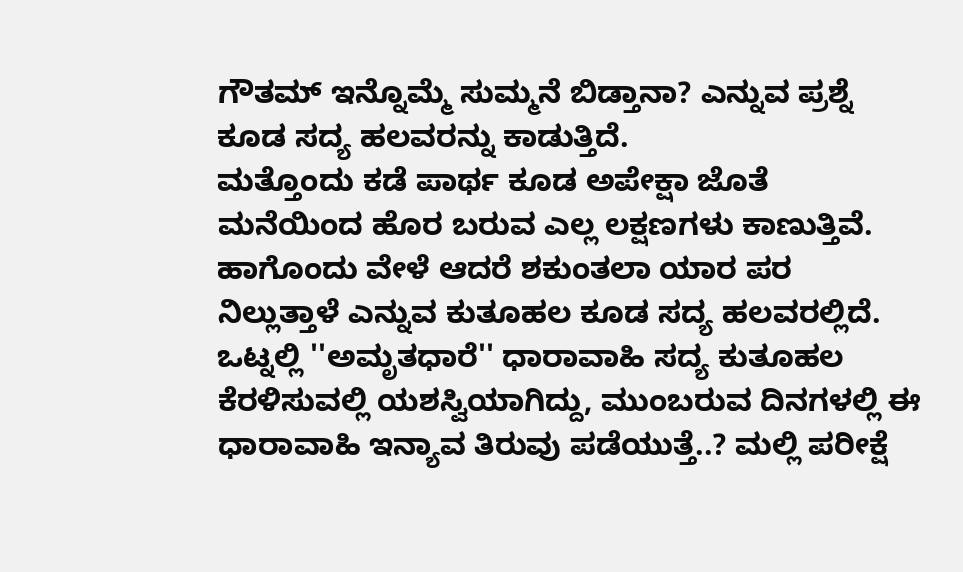ಗೌತಮ್ ಇನ್ನೊಮ್ಮೆ ಸುಮ್ಮನೆ ಬಿಡ್ತಾನಾ? ಎನ್ನುವ ಪ್ರಶ್ನೆ ಕೂಡ ಸದ್ಯ ಹಲವರನ್ನು ಕಾಡುತ್ತಿದೆ.
ಮತ್ತೊಂದು ಕಡೆ ಪಾರ್ಥ ಕೂಡ ಅಪೇಕ್ಷಾ ಜೊತೆ ಮನೆಯಿಂದ ಹೊರ ಬರುವ ಎಲ್ಲ ಲಕ್ಷಣಗಳು ಕಾಣುತ್ತಿವೆ. ಹಾಗೊಂದು ವೇಳೆ ಆದರೆ ಶಕುಂತಲಾ ಯಾರ ಪರ ನಿಲ್ಲುತ್ತಾಳೆ ಎನ್ನುವ ಕುತೂಹಲ ಕೂಡ ಸದ್ಯ ಹಲವರಲ್ಲಿದೆ.
ಒಟ್ನಲ್ಲಿ ''ಅಮೃತಧಾರೆ'' ಧಾರಾವಾಹಿ ಸದ್ಯ ಕುತೂಹಲ ಕೆರಳಿಸುವಲ್ಲಿ ಯಶಸ್ವಿಯಾಗಿದ್ದು, ಮುಂಬರುವ ದಿನಗಳಲ್ಲಿ ಈ ಧಾರಾವಾಹಿ ಇನ್ಯಾವ ತಿರುವು ಪಡೆಯುತ್ತೆ..? ಮಲ್ಲಿ ಪರೀಕ್ಷೆ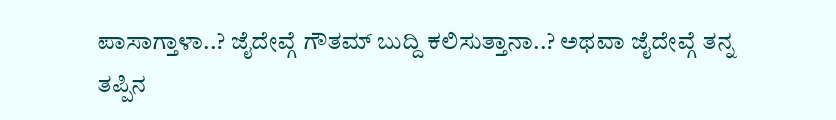ಪಾಸಾಗ್ತಾಳಾ..? ಜೈದೇವ್ಗೆ ಗೌತಮ್ ಬುದ್ದಿ ಕಲಿಸುತ್ತಾನಾ..? ಅಥವಾ ಜೈದೇವ್ಗೆ ತನ್ನ ತಪ್ಪಿನ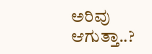ಅರಿವು ಆಗುತ್ತಾ..?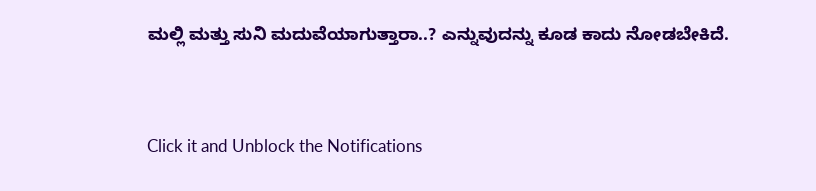ಮಲ್ಲಿ ಮತ್ತು ಸುನಿ ಮದುವೆಯಾಗುತ್ತಾರಾ..? ಎನ್ನುವುದನ್ನು ಕೂಡ ಕಾದು ನೋಡಬೇಕಿದೆ.


Click it and Unblock the Notifications